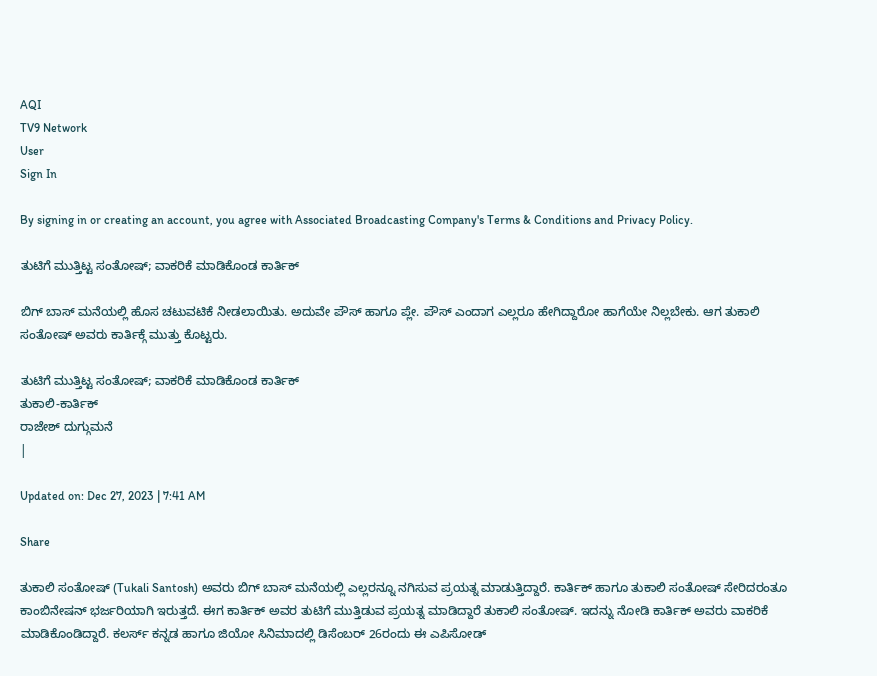AQI
TV9 Network
User
Sign In

By signing in or creating an account, you agree with Associated Broadcasting Company's Terms & Conditions and Privacy Policy.

ತುಟಿಗೆ ಮುತ್ತಿಟ್ಟ ಸಂತೋಷ್; ವಾಕರಿಕೆ ಮಾಡಿಕೊಂಡ ಕಾರ್ತಿಕ್

ಬಿಗ್ ಬಾಸ್ ಮನೆಯಲ್ಲಿ ಹೊಸ ಚಟುವಟಿಕೆ ನೀಡಲಾಯಿತು. ಅದುವೇ ಪೌಸ್ ಹಾಗೂ ಪ್ಲೇ. ಪೌಸ್ ಎಂದಾಗ ಎಲ್ಲರೂ ಹೇಗಿದ್ದಾರೋ ಹಾಗೆಯೇ ನಿಲ್ಲಬೇಕು. ಆಗ ತುಕಾಲಿ ಸಂತೋಷ್ ಅವರು ಕಾರ್ತಿಕ್ಗೆ ಮುತ್ತು ಕೊಟ್ಟರು.

ತುಟಿಗೆ ಮುತ್ತಿಟ್ಟ ಸಂತೋಷ್; ವಾಕರಿಕೆ ಮಾಡಿಕೊಂಡ ಕಾರ್ತಿಕ್
ತುಕಾಲಿ-ಕಾರ್ತಿಕ್
ರಾಜೇಶ್ ದುಗ್ಗುಮನೆ
|

Updated on: Dec 27, 2023 | 7:41 AM

Share

ತುಕಾಲಿ ಸಂತೋಷ್ (Tukali Santosh) ಅವರು ಬಿಗ್ ಬಾಸ್ ಮನೆಯಲ್ಲಿ ಎಲ್ಲರನ್ನೂ ನಗಿಸುವ ಪ್ರಯತ್ನ ಮಾಡುತ್ತಿದ್ದಾರೆ. ಕಾರ್ತಿಕ್ ಹಾಗೂ ತುಕಾಲಿ ಸಂತೋಷ್ ಸೇರಿದರಂತೂ ಕಾಂಬಿನೇಷನ್ ಭರ್ಜರಿಯಾಗಿ ಇರುತ್ತದೆ. ಈಗ ಕಾರ್ತಿಕ್ ಅವರ ತುಟಿಗೆ ಮುತ್ತಿಡುವ ಪ್ರಯತ್ನ ಮಾಡಿದ್ದಾರೆ ತುಕಾಲಿ ಸಂತೋಷ್. ಇದನ್ನು ನೋಡಿ ಕಾರ್ತಿಕ್ ಅವರು ವಾಕರಿಕೆ ಮಾಡಿಕೊಂಡಿದ್ದಾರೆ. ಕಲರ್ಸ್ ಕನ್ನಡ ಹಾಗೂ ಜಿಯೋ ಸಿನಿಮಾದಲ್ಲಿ ಡಿಸೆಂಬರ್ 26ರಂದು ಈ ಎಪಿಸೋಡ್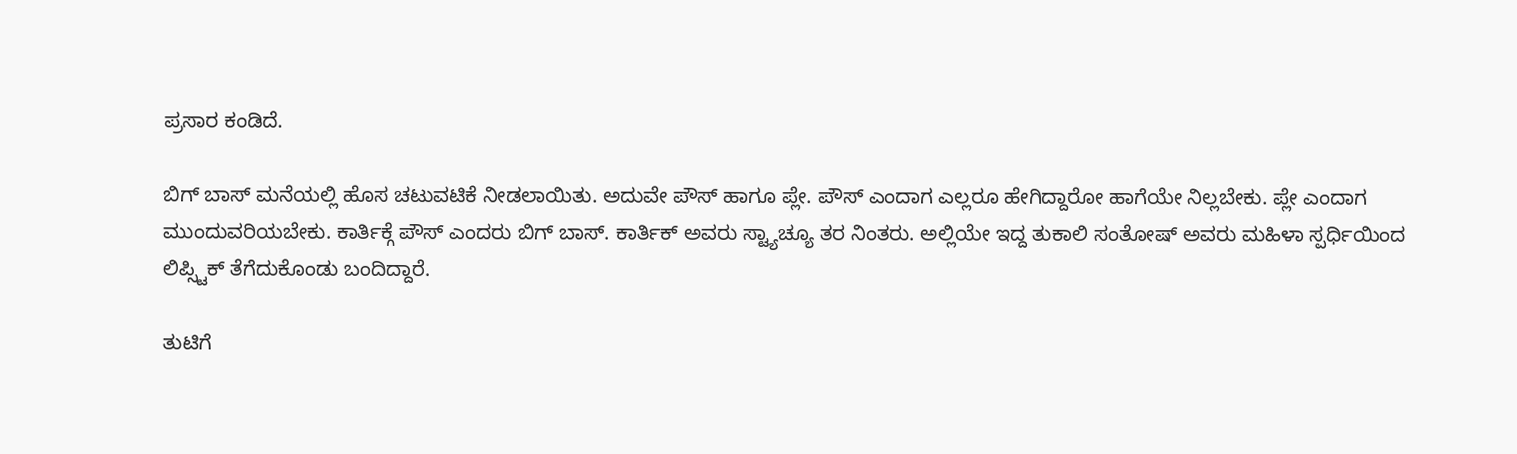ಪ್ರಸಾರ ಕಂಡಿದೆ.

ಬಿಗ್ ಬಾಸ್ ಮನೆಯಲ್ಲಿ ಹೊಸ ಚಟುವಟಿಕೆ ನೀಡಲಾಯಿತು. ಅದುವೇ ಪೌಸ್ ಹಾಗೂ ಪ್ಲೇ. ಪೌಸ್ ಎಂದಾಗ ಎಲ್ಲರೂ ಹೇಗಿದ್ದಾರೋ ಹಾಗೆಯೇ ನಿಲ್ಲಬೇಕು. ಪ್ಲೇ ಎಂದಾಗ ಮುಂದುವರಿಯಬೇಕು. ಕಾರ್ತಿಕ್ಗೆ ಪೌಸ್ ಎಂದರು ಬಿಗ್ ಬಾಸ್. ಕಾರ್ತಿಕ್ ಅವರು ಸ್ಟ್ಯಾಚ್ಯೂ ತರ ನಿಂತರು. ಅಲ್ಲಿಯೇ ಇದ್ದ ತುಕಾಲಿ ಸಂತೋಷ್ ಅವರು ಮಹಿಳಾ ಸ್ಪರ್ಧಿಯಿಂದ ಲಿಪ್ಸ್ಟಿಕ್ ತೆಗೆದುಕೊಂಡು ಬಂದಿದ್ದಾರೆ.

ತುಟಿಗೆ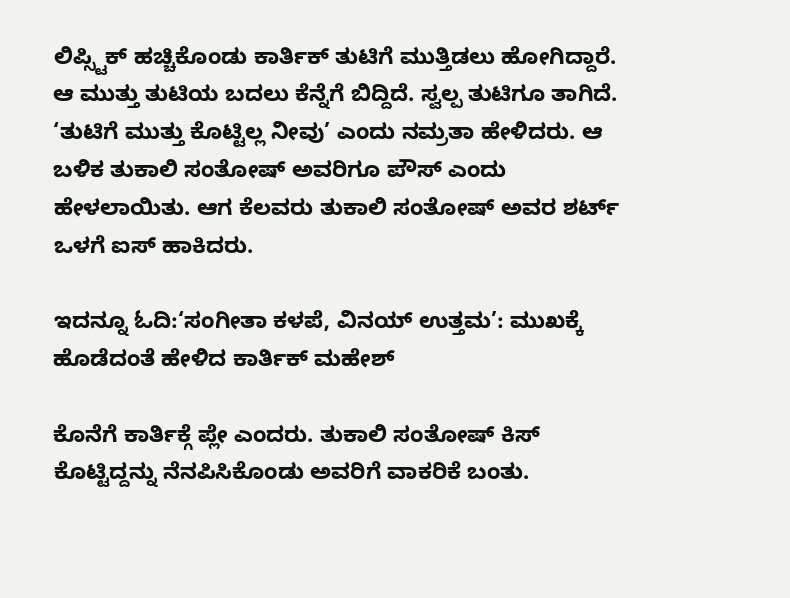ಲಿಪ್ಸ್ಟಿಕ್ ಹಚ್ಚಿಕೊಂಡು ಕಾರ್ತಿಕ್ ತುಟಿಗೆ ಮುತ್ತಿಡಲು ಹೋಗಿದ್ದಾರೆ. ಆ ಮುತ್ತು ತುಟಿಯ ಬದಲು ಕೆನ್ನೆಗೆ ಬಿದ್ದಿದೆ. ಸ್ವಲ್ಪ ತುಟಿಗೂ ತಾಗಿದೆ. ‘ತುಟಿಗೆ ಮುತ್ತು ಕೊಟ್ಟಿಲ್ಲ ನೀವು’ ಎಂದು ನಮ್ರತಾ ಹೇಳಿದರು. ಆ ಬಳಿಕ ತುಕಾಲಿ ಸಂತೋಷ್ ಅವರಿಗೂ ಪೌಸ್ ಎಂದು ಹೇಳಲಾಯಿತು. ಆಗ ಕೆಲವರು ತುಕಾಲಿ ಸಂತೋಷ್ ಅವರ ಶರ್ಟ್ ಒಳಗೆ ಐಸ್ ಹಾಕಿದರು.

ಇದನ್ನೂ ಓದಿ:‘ಸಂಗೀತಾ ಕಳಪೆ, ವಿನಯ್ ಉತ್ತಮ’: ಮುಖಕ್ಕೆ ಹೊಡೆದಂತೆ ಹೇಳಿದ ಕಾರ್ತಿಕ್ ಮಹೇಶ್

ಕೊನೆಗೆ ಕಾರ್ತಿಕ್ಗೆ ಪ್ಲೇ ಎಂದರು. ತುಕಾಲಿ ಸಂತೋಷ್ ಕಿಸ್ ಕೊಟ್ಟಿದ್ದನ್ನು ನೆನಪಿಸಿಕೊಂಡು ಅವರಿಗೆ ವಾಕರಿಕೆ ಬಂತು.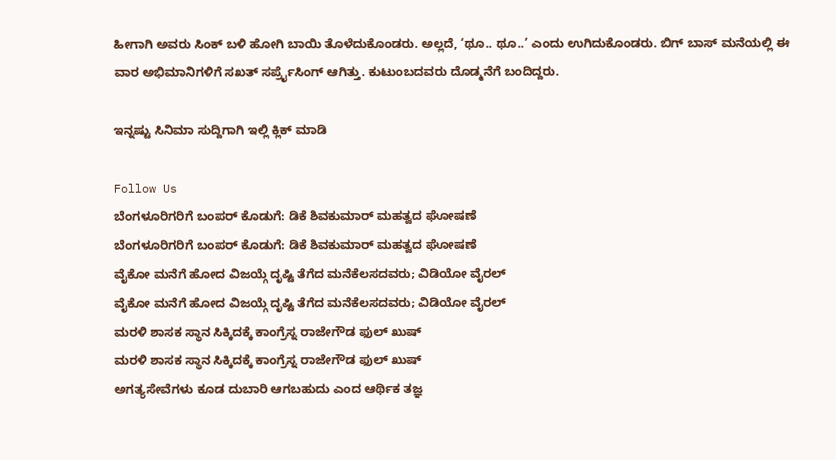ಹೀಗಾಗಿ ಅವರು ಸಿಂಕ್ ಬಳಿ ಹೋಗಿ ಬಾಯಿ ತೊಳೆದುಕೊಂಡರು. ಅಲ್ಲದೆ, ‘ಥೂ.. ಥೂ..’ ಎಂದು ಉಗಿದುಕೊಂಡರು. ಬಿಗ್ ಬಾಸ್ ಮನೆಯಲ್ಲಿ ಈ ವಾರ ಅಭಿಮಾನಿಗಳಿಗೆ ಸಖತ್ ಸರ್ಪ್ರೈಸಿಂಗ್ ಆಗಿತ್ತು. ಕುಟುಂಬದವರು ದೊಡ್ಮನೆಗೆ ಬಂದಿದ್ದರು.

ಇನ್ನಷ್ಟು ಸಿನಿಮಾ ಸುದ್ದಿಗಾಗಿ ಇಲ್ಲಿ ಕ್ಲಿಕ್ ಮಾಡಿ

Follow Us
ಬೆಂಗಳೂರಿಗರಿಗೆ ಬಂಪರ್ ಕೊಡುಗೆ: ಡಿಕೆ ಶಿವಕುಮಾರ್ ಮಹತ್ವದ ಘೋಷಣೆ
ಬೆಂಗಳೂರಿಗರಿಗೆ ಬಂಪರ್ ಕೊಡುಗೆ: ಡಿಕೆ ಶಿವಕುಮಾರ್ ಮಹತ್ವದ ಘೋಷಣೆ
ವೈಕೋ ಮನೆಗೆ ಹೋದ ವಿಜಯ್ಗೆ ದೃಷ್ಟಿ ತೆಗೆದ ಮನೆಕೆಲಸದವರು; ವಿಡಿಯೋ ವೈರಲ್
ವೈಕೋ ಮನೆಗೆ ಹೋದ ವಿಜಯ್ಗೆ ದೃಷ್ಟಿ ತೆಗೆದ ಮನೆಕೆಲಸದವರು; ವಿಡಿಯೋ ವೈರಲ್
ಮರಳಿ ಶಾಸಕ ಸ್ಥಾನ ಸಿಕ್ಕಿದಕ್ಕೆ ಕಾಂಗ್ರೆಸ್ನ ರಾಜೇಗೌಡ ಫುಲ್ ಖುಷ್
ಮರಳಿ ಶಾಸಕ ಸ್ಥಾನ ಸಿಕ್ಕಿದಕ್ಕೆ ಕಾಂಗ್ರೆಸ್ನ ರಾಜೇಗೌಡ ಫುಲ್ ಖುಷ್
ಅಗತ್ಯಸೇವೆಗಳು ಕೂಡ ದುಬಾರಿ ಆಗಬಹುದು ಎಂದ ಆರ್ಥಿಕ ತಜ್ಞ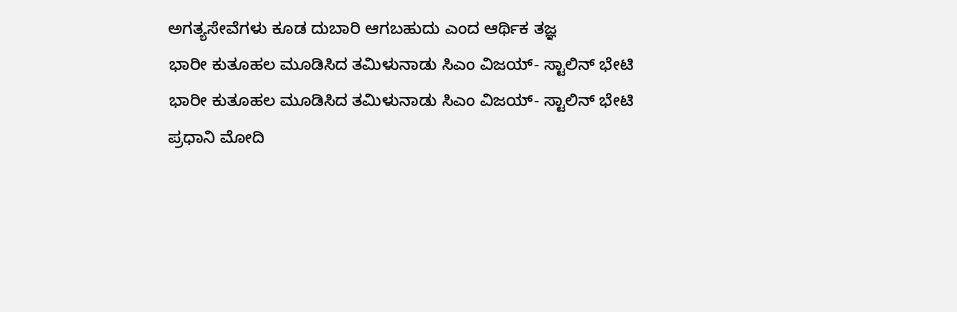ಅಗತ್ಯಸೇವೆಗಳು ಕೂಡ ದುಬಾರಿ ಆಗಬಹುದು ಎಂದ ಆರ್ಥಿಕ ತಜ್ಞ
ಭಾರೀ ಕುತೂಹಲ ಮೂಡಿಸಿದ ತಮಿಳುನಾಡು ಸಿಎಂ ವಿಜಯ್- ಸ್ಟಾಲಿನ್ ಭೇಟಿ
ಭಾರೀ ಕುತೂಹಲ ಮೂಡಿಸಿದ ತಮಿಳುನಾಡು ಸಿಎಂ ವಿಜಯ್- ಸ್ಟಾಲಿನ್ ಭೇಟಿ
ಪ್ರಧಾನಿ ಮೋದಿ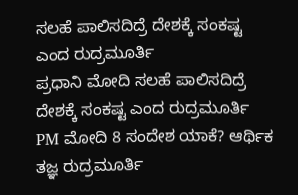ಸಲಹೆ ಪಾಲಿಸದಿದ್ರೆ ದೇಶಕ್ಕೆ ಸಂಕಷ್ಟ ಎಂದ ರುದ್ರಮೂರ್ತಿ
ಪ್ರಧಾನಿ ಮೋದಿ ಸಲಹೆ ಪಾಲಿಸದಿದ್ರೆ ದೇಶಕ್ಕೆ ಸಂಕಷ್ಟ ಎಂದ ರುದ್ರಮೂರ್ತಿ
PM ಮೋದಿ 8 ಸಂದೇಶ ಯಾಕೆ? ಆರ್ಥಿಕ ತಜ್ಞ ರುದ್ರಮೂರ್ತಿ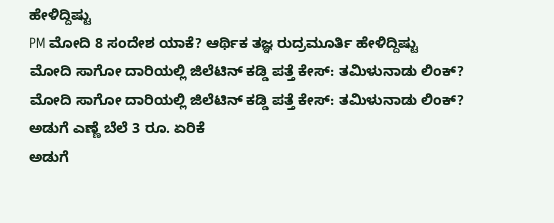ಹೇಳಿದ್ದಿಷ್ಟು
PM ಮೋದಿ 8 ಸಂದೇಶ ಯಾಕೆ? ಆರ್ಥಿಕ ತಜ್ಞ ರುದ್ರಮೂರ್ತಿ ಹೇಳಿದ್ದಿಷ್ಟು
ಮೋದಿ ಸಾಗೋ ದಾರಿಯಲ್ಲಿ ಜಿಲೆಟಿನ್ ಕಡ್ಡಿ ಪತ್ತೆ ಕೇಸ್: ತಮಿಳುನಾಡು ಲಿಂಕ್?
ಮೋದಿ ಸಾಗೋ ದಾರಿಯಲ್ಲಿ ಜಿಲೆಟಿನ್ ಕಡ್ಡಿ ಪತ್ತೆ ಕೇಸ್: ತಮಿಳುನಾಡು ಲಿಂಕ್?
ಅಡುಗೆ ಎಣ್ಣೆ ಬೆಲೆ 3 ರೂ. ಏರಿಕೆ
ಅಡುಗೆ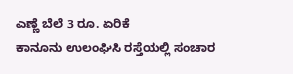ಎಣ್ಣೆ ಬೆಲೆ 3 ರೂ. ಏರಿಕೆ
ಕಾನೂನು ಉಲಂಘಿಸಿ ರಸ್ತೆಯಲ್ಲಿ ಸಂಚಾರ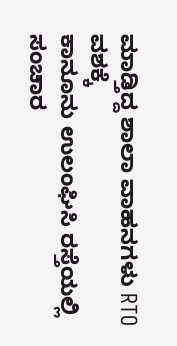ಮಾಡ್ತಿದ್ದ ಶಾಲಾ ವಾಹನಗಳು RTO ವಶಕ್ಕೆ
ಕಾನೂನು ಉಲಂಘಿಸಿ ರಸ್ತೆಯಲ್ಲಿ ಸಂಚಾರ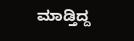ಮಾಡ್ತಿದ್ದ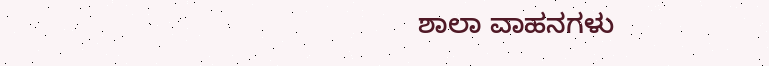ಶಾಲಾ ವಾಹನಗಳು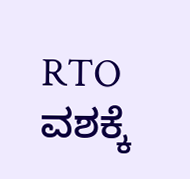RTO ವಶಕ್ಕೆ